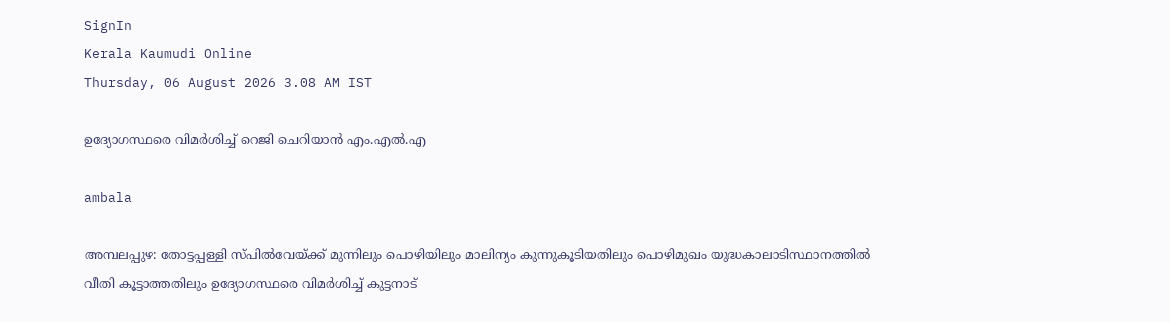SignIn
Kerala Kaumudi Online
Thursday, 06 August 2026 3.08 AM IST

ഉദ്യോഗസ്ഥരെ വിമർശിച്ച് റെജി ചെറിയാൻ എം.എൽ.എ

ambala

അമ്പലപ്പുഴ: തോട്ടപ്പള്ളി സ്പിൽവേയ്ക്ക് മുന്നിലും പൊഴിയിലും മാലിന്യം കുന്നുകൂടിയതിലും പൊഴിമുഖം യുദ്ധകാലാടിസ്ഥാനത്തിൽ വീതി കൂട്ടാത്തതിലും ഉദ്യോഗസ്ഥരെ വിമർശിച്ച് കുട്ടനാട്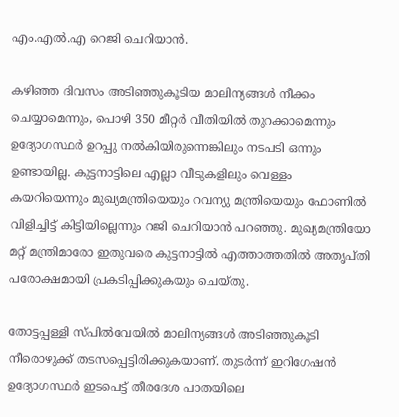എം.എൽ.എ റെജി ചെറിയാൻ.

കഴിഞ്ഞ ദിവസം അടിഞ്ഞുകൂടിയ മാലിന്യങ്ങൾ നീക്കം ചെയ്യാമെന്നും, പൊഴി 350 മീറ്റർ വീതിയിൽ തുറക്കാമെന്നും ഉദ്യോഗസ്ഥർ ഉറപ്പു നൽകിയിരുന്നെങ്കിലും നടപടി ഒന്നും ഉണ്ടായില്ല. കുട്ടനാട്ടിലെ എല്ലാ വീടുകളിലും വെള്ളം കയറിയെന്നും മുഖ്യമന്ത്രിയെയും റവന്യു മന്ത്രിയെയും ഫോണിൽ വിളിച്ചിട്ട് കിട്ടിയില്ലെന്നും റജി ചെറിയാൻ പറഞ്ഞു. മുഖ്യമന്ത്രിയോ മറ്റ് മന്ത്രിമാരോ ഇതുവരെ കുട്ടനാട്ടിൽ എത്താത്തതിൽ അതൃപ്തി പരോക്ഷമായി പ്രകടിപ്പിക്കുകയും ചെയ്തു.

തോട്ടപ്പള്ളി സ്‌പിൽവേയിൽ മാലിന്യങ്ങൾ അടിഞ്ഞുകൂടി നീരൊഴുക്ക് തടസപ്പെട്ടിരിക്കുകയാണ്. തുടർന്ന് ഇറിഗേഷൻ ഉദ്യോഗസ്ഥർ ഇടപെട്ട് തീരദേശ പാതയിലെ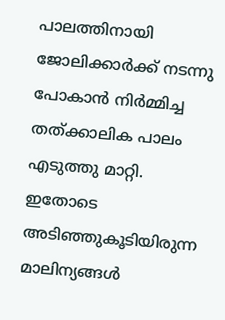പാലത്തിനായി ജോലിക്കാർക്ക് നടന്നു പോകാൻ നിർമ്മിച്ച തത്ക്കാലിക പാലം എടുത്തു മാറ്റി. ഇതോടെ അടിഞ്ഞുകൂടിയിരുന്ന മാലിന്യങ്ങൾ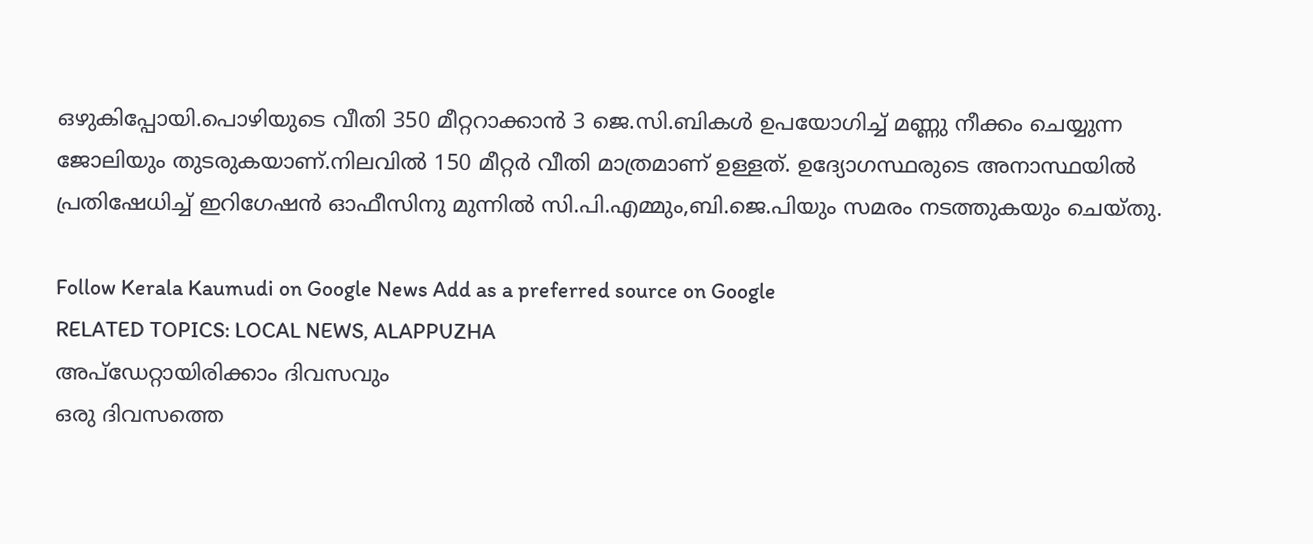ഒഴുകിപ്പോയി.പൊഴിയുടെ വീതി 350 മീറ്ററാക്കാൻ 3 ജെ.സി.ബികൾ ഉപയോഗിച്ച് മണ്ണു നീക്കം ചെയ്യുന്ന ജോലിയും തുടരുകയാണ്.നിലവിൽ 150 മീറ്റർ വീതി മാത്രമാണ് ഉള്ളത്. ഉദ്യോഗസ്ഥരുടെ അനാസ്ഥയിൽ പ്രതിഷേധിച്ച് ഇറിഗേഷൻ ഓഫീസിനു മുന്നിൽ സി.പി.എമ്മും,ബി.ജെ.പിയും സമരം നടത്തുകയും ചെയ്തു.

Follow Kerala Kaumudi on Google News Add as a preferred source on Google
RELATED TOPICS: LOCAL NEWS, ALAPPUZHA
അപ്ഡേറ്റായിരിക്കാം ദിവസവും
ഒരു ദിവസത്തെ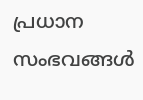പ്രധാന സംഭവങ്ങൾ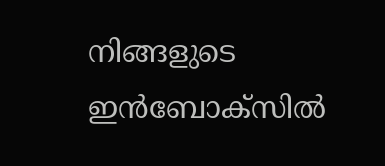നിങ്ങളുടെ ഇൻബോക്സിൽ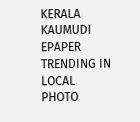KERALA KAUMUDI EPAPER
TRENDING IN LOCAL
PHOTO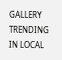GALLERY
TRENDING IN LOCAL